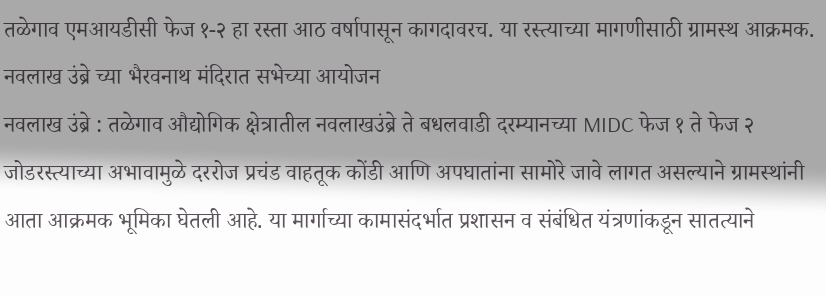तळेगाव एमआयडीसी फेज १-२ हा रस्ता आठ वर्षापासून कागदावरच. या रस्त्याच्या मागणीसाठी ग्रामस्थ आक्रमक. नवलाख उंब्रे च्या भैरवनाथ मंदिरात सभेच्या आयोजन
नवलाख उंब्रे : तळेगाव औद्योगिक क्षेत्रातील नवलाखउंब्रे ते बधलवाडी दरम्यानच्या MIDC फेज १ ते फेज २ जोडरस्त्याच्या अभावामुळे दररोज प्रचंड वाहतूक कोंडी आणि अपघातांना सामोरे जावे लागत असल्याने ग्रामस्थांनी आता आक्रमक भूमिका घेतली आहे. या मार्गाच्या कामासंदर्भात प्रशासन व संबंधित यंत्रणांकडून सातत्याने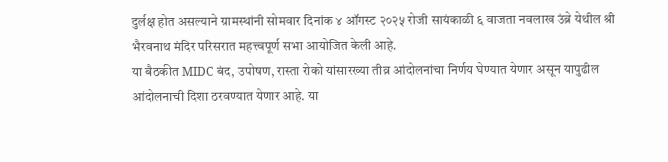दुर्लक्ष होत असल्याने ग्रामस्थांनी सोमवार दिनांक ४ ऑगस्ट २०२५ रोजी सायंकाळी ६ वाजता नवलाख उंब्रे येथील श्री भैरवनाथ मंदिर परिसरात महत्त्वपूर्ण सभा आयोजित केली आहे.
या बैठकीत MIDC बंद, उपोषण, रास्ता रोको यांसारख्या तीव्र आंदोलनांचा निर्णय घेण्यात येणार असून यापुढील आंदोलनाची दिशा ठरवण्यात येणार आहे. या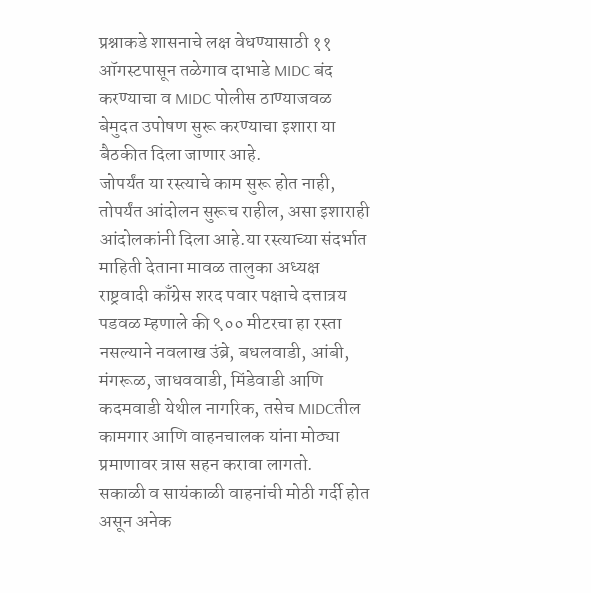प्रश्नाकडे शासनाचे लक्ष वेधण्यासाठी ११ ऑगस्टपासून तळेगाव दाभाडे MIDC बंद करण्याचा व MIDC पोलीस ठाण्याजवळ बेमुदत उपोषण सुरू करण्याचा इशारा या बैठकीत दिला जाणार आहे.
जोपर्यंत या रस्त्याचे काम सुरू होत नाही, तोपर्यंत आंदोलन सुरूच राहील, असा इशाराही आंदोलकांनी दिला आहे.या रस्त्याच्या संदर्भात माहिती देताना मावळ तालुका अध्यक्ष राष्ट्रवादी काँग्रेस शरद पवार पक्षाचे दत्तात्रय पडवळ म्हणाले की ९०० मीटरचा हा रस्ता नसल्याने नवलाख उंब्रे, बधलवाडी, आंबी, मंगरूळ, जाधववाडी, मिंडेवाडी आणि कदमवाडी येथील नागरिक, तसेच MIDCतील कामगार आणि वाहनचालक यांना मोठ्या प्रमाणावर त्रास सहन करावा लागतो.
सकाळी व सायंकाळी वाहनांची मोठी गर्दी होत असून अनेक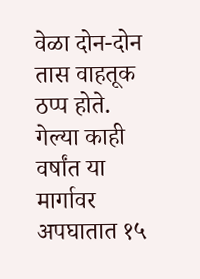वेळा दोन-दोन तास वाहतूक ठप्प होते. गेल्या काही वर्षांत या मार्गावर अपघातात १५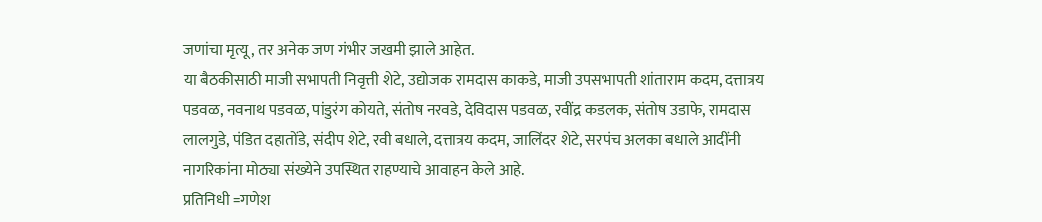जणांचा मृत्यू, तर अनेक जण गंभीर जखमी झाले आहेत.
या बैठकीसाठी माजी सभापती निवृत्ती शेटे, उद्योजक रामदास काकडे, माजी उपसभापती शांताराम कदम, दत्तात्रय पडवळ, नवनाथ पडवळ, पांडुरंग कोयते, संतोष नरवडे, देविदास पडवळ, रवींद्र कडलक, संतोष उडाफे, रामदास लालगुडे, पंडित दहातोंडे, संदीप शेटे, रवी बधाले, दत्तात्रय कदम, जालिंदर शेटे, सरपंच अलका बधाले आदींनी नागरिकांना मोठ्या संख्येने उपस्थित राहण्याचे आवाहन केले आहे.
प्रतिनिधी =गणेश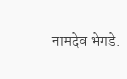नामदेव भेगडे.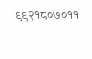९९२१८०७०११